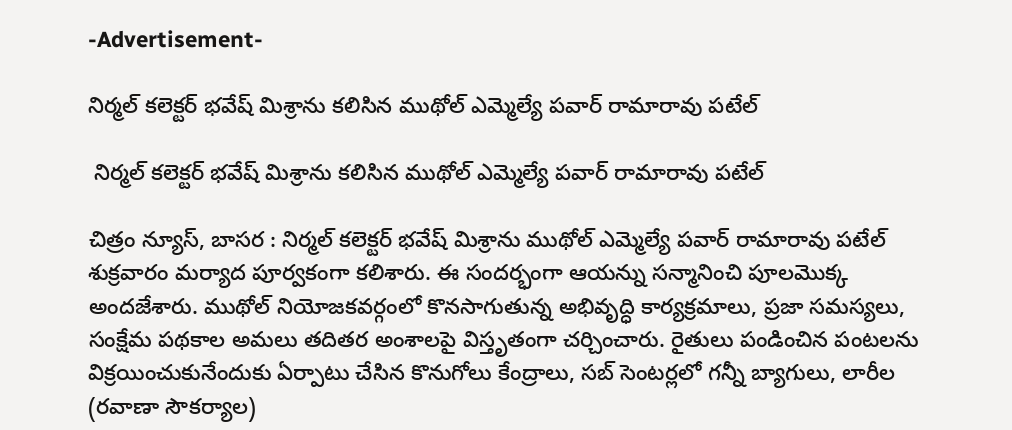-Advertisement-

నిర్మల్ కలెక్టర్‌ భవేష్ మిశ్రాను కలిసిన ముథోల్ ఎమ్మెల్యే పవార్ రామారావు పటేల్

 నిర్మల్ కలెక్టర్‌ భవేష్ మిశ్రాను కలిసిన ముథోల్ ఎమ్మెల్యే పవార్ రామారావు పటేల్

చిత్రం న్యూస్, బాసర : నిర్మల్ కలెక్టర్‌ భవేష్ మిశ్రాను ముథోల్ ఎమ్మెల్యే పవార్ రామారావు పటేల్ శుక్రవారం మర్యాద పూర్వకంగా కలిశారు. ఈ సందర్భంగా ఆయన్ను సన్మానించి పూలమొక్క అందజేశారు. ముథోల్ నియోజకవర్గంలో కొనసాగుతున్న అభివృద్ధి కార్యక్రమాలు, ప్రజా సమస్యలు, సంక్షేమ పథకాల అమలు తదితర అంశాలపై విస్తృతంగా చర్చించారు. రైతులు పండించిన పంటలను విక్రయించుకునేందుకు ఏర్పాటు చేసిన కొనుగోలు కేంద్రాలు, సబ్ సెంటర్లలో గన్నీ బ్యాగులు, లారీల (రవాణా సౌకర్యాల)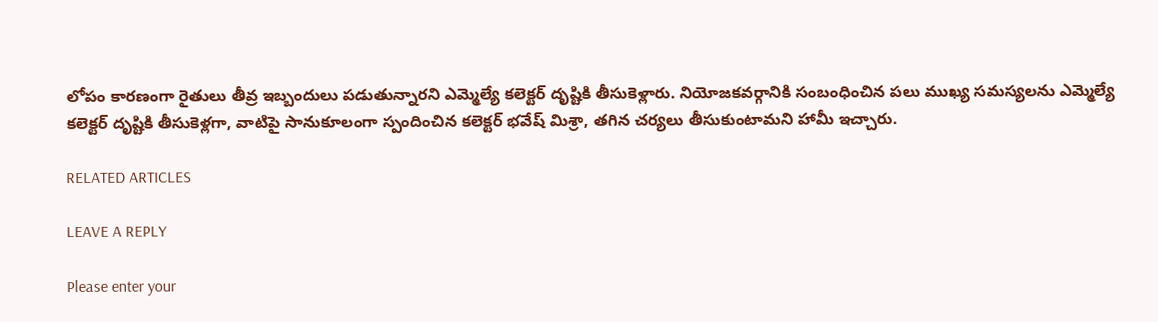లోపం కారణంగా రైతులు తీవ్ర ఇబ్బందులు పడుతున్నారని ఎమ్మెల్యే కలెక్టర్ దృష్టికి తీసుకెళ్లారు. నియోజకవర్గానికి సంబంధించిన పలు ముఖ్య సమస్యలను ఎమ్మెల్యే కలెక్టర్ దృష్టికి తీసుకెళ్లగా, వాటిపై సానుకూలంగా స్పందించిన కలెక్టర్ భవేష్ మిశ్రా, తగిన చర్యలు తీసుకుంటామని హామీ ఇచ్చారు.

RELATED ARTICLES

LEAVE A REPLY

Please enter your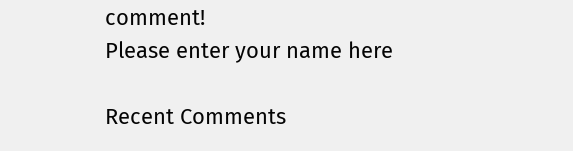comment!
Please enter your name here

Recent Comments